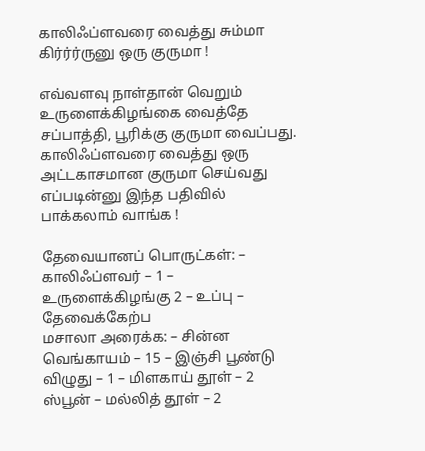காலிஃப்ளவரை வைத்து சும்மா கிர்ர்ர்ருனு ஒரு குருமா !

எவ்வளவு நாள்தான் வெறும் உருளைக்கிழங்கை வைத்தே சப்பாத்தி, பூரிக்கு குருமா வைப்பது. காலிஃப்ளவரை வைத்து ஒரு அட்டகாசமான குருமா செய்வது எப்படின்னு இந்த பதிவில் பாக்கலாம் வாங்க !

தேவையானப் பொருட்கள்: – காலிஃப்ளவர் – 1 – உருளைக்கிழங்கு 2 – உப்பு – தேவைக்கேற்ப
மசாலா அரைக்க: – சின்ன வெங்காயம் – 15 – இஞ்சி பூண்டு விழுது – 1 – மிளகாய் தூள் – 2 ஸ்பூன் – மல்லித் தூள் – 2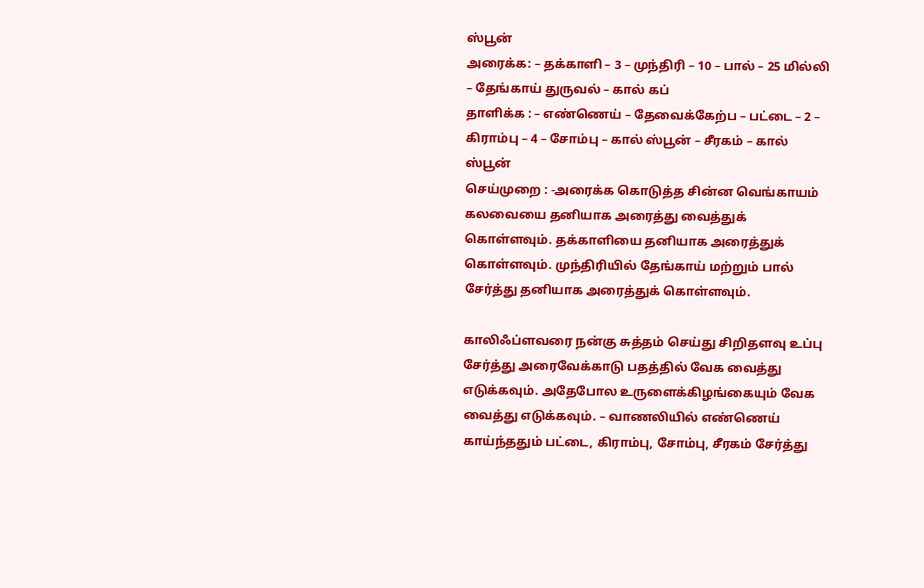ஸ்பூன்
அரைக்க: – தக்காளி – 3 – முந்திரி – 10 – பால் – 25 மில்லி – தேங்காய் துருவல் – கால் கப்
தாளிக்க : – எண்ணெய் – தேவைக்கேற்ப – பட்டை – 2 – கிராம்பு – 4 – சோம்பு – கால் ஸ்பூன் – சீரகம் – கால் ஸ்பூன்
செய்முறை : -அரைக்க கொடுத்த சின்ன வெங்காயம் கலவையை தனியாக அரைத்து வைத்துக் கொள்ளவும். தக்காளியை தனியாக அரைத்துக் கொள்ளவும். முந்திரியில் தேங்காய் மற்றும் பால் சேர்த்து தனியாக அரைத்துக் கொள்ளவும்.

காலிஃப்ளவரை நன்கு சுத்தம் செய்து சிறிதளவு உப்பு சேர்த்து அரைவேக்காடு பதத்தில் வேக வைத்து எடுக்கவும். அதேபோல உருளைக்கிழங்கையும் வேக வைத்து எடுக்கவும். – வாணலியில் எண்ணெய் காய்ந்ததும் பட்டை, கிராம்பு, சோம்பு, சீரகம் சேர்த்து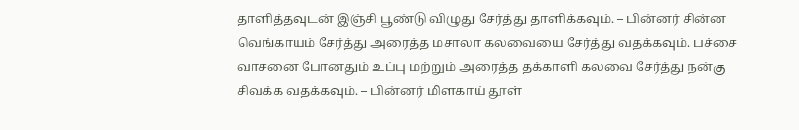தாளித்தவுடன் இஞ்சி பூண்டு விழுது சேர்த்து தாளிக்கவும். – பின்னர் சின்ன வெங்காயம் சேர்த்து அரைத்த மசாலா கலவையை சேர்த்து வதக்கவும். பச்சை வாசனை போனதும் உப்பு மற்றும் அரைத்த தக்காளி கலவை சேர்த்து நன்கு சிவக்க வதக்கவும். – பின்னர் மிளகாய் தூள்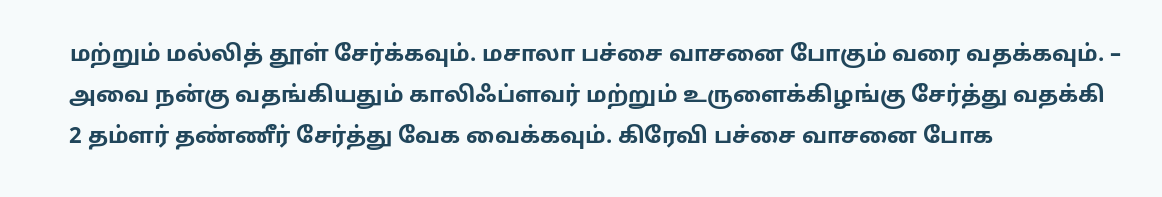மற்றும் மல்லித் தூள் சேர்க்கவும். மசாலா பச்சை வாசனை போகும் வரை வதக்கவும். – அவை நன்கு வதங்கியதும் காலிஃப்ளவர் மற்றும் உருளைக்கிழங்கு சேர்த்து வதக்கி 2 தம்ளர் தண்ணீர் சேர்த்து வேக வைக்கவும். கிரேவி பச்சை வாசனை போக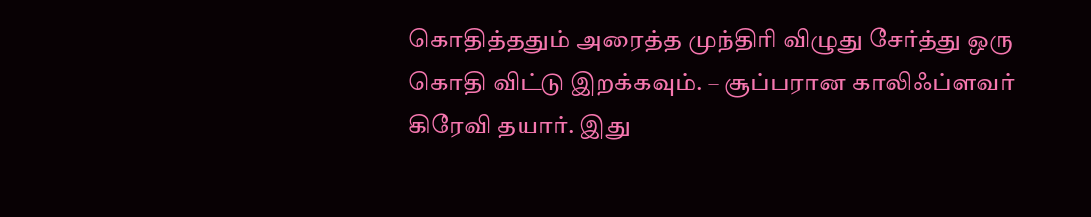கொதித்ததும் அரைத்த முந்திரி விழுது சேர்த்து ஒரு கொதி விட்டு இறக்கவும். – சூப்பரான காலிஃப்ளவர் கிரேவி தயார். இது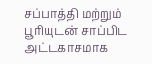சப்பாத்தி மற்றும் பூரியுடன் சாப்பிட அட்டகாசமாக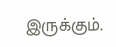இருக்கும்.